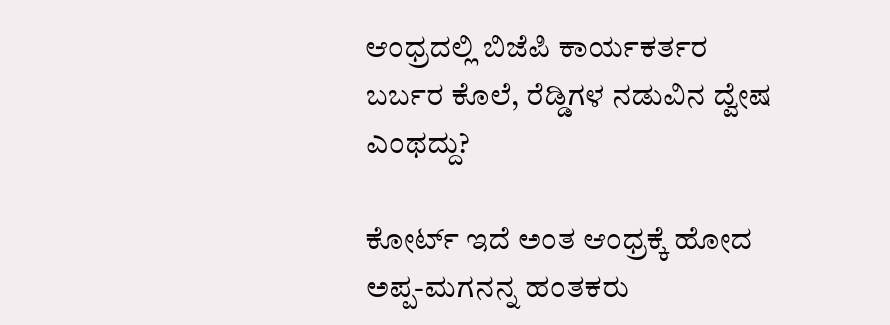ಆಂಧ್ರದಲ್ಲಿ ಬಿಜೆಪಿ ಕಾರ್ಯಕರ್ತರ ಬರ್ಬರ ಕೊಲೆ, ರೆಡ್ಡಿಗಳ ನಡುವಿನ ದ್ವೇಷ ಎಂಥದ್ದು?

ಕೋರ್ಟ್ ಇದೆ ಅಂತ ಆಂಧ್ರಕ್ಕೆ ಹೋದ ಅಪ್ಪ-ಮಗನನ್ನ ಹಂತಕರು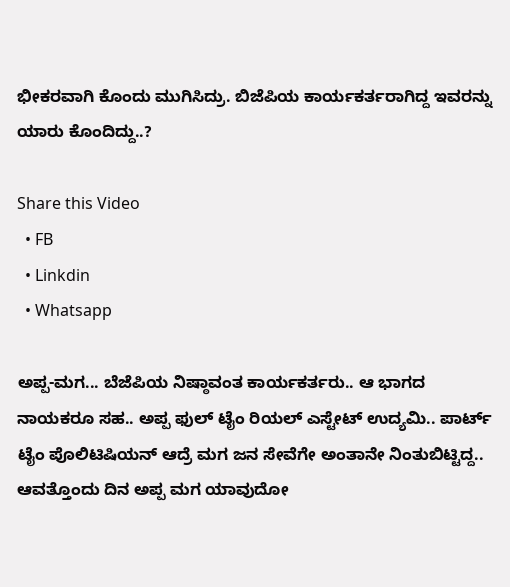ಭೀಕರವಾಗಿ ಕೊಂದು ಮುಗಿಸಿದ್ರು. ಬಿಜೆಪಿಯ ಕಾರ್ಯಕರ್ತರಾಗಿದ್ದ ಇವರನ್ನು ಯಾರು ಕೊಂದಿದ್ದು..?

Share this Video
  • FB
  • Linkdin
  • Whatsapp

ಅಪ್ಪ-ಮಗ... ಬೆಜೆಪಿಯ ನಿಷ್ಠಾವಂತ ಕಾರ್ಯಕರ್ತರು.. ಆ ಭಾಗದ ನಾಯಕರೂ ಸಹ.. ಅಪ್ಪ ಫುಲ್ ಟೈಂ ರಿಯಲ್ ಎಸ್ಟೇಟ್ ಉದ್ಯಮಿ.. ಪಾರ್ಟ್ ಟೈಂ ಪೊಲಿಟಿಷಿಯನ್ ಆದ್ರೆ ಮಗ ಜನ ಸೇವೆಗೇ ಅಂತಾನೇ ನಿಂತುಬಿಟ್ಟಿದ್ದ.. ಆವತ್ತೊಂದು ದಿನ ಅಪ್ಪ ಮಗ ಯಾವುದೋ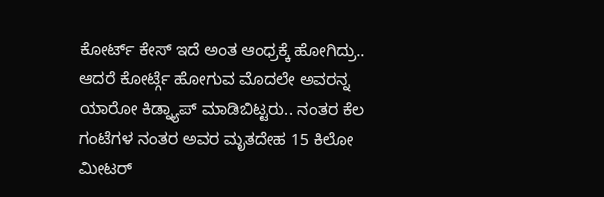ಕೋರ್ಟ್ ಕೇಸ್ ಇದೆ ಅಂತ ಆಂಧ್ರಕ್ಕೆ ಹೋಗಿದ್ರು.. ಆದರೆ ಕೋರ್ಟ್ಗೆ ಹೋಗುವ ಮೊದಲೇ ಅವರನ್ನ ಯಾರೋ ಕಿಡ್ನ್ಯಾಪ್ ಮಾಡಿಬಿಟ್ಟರು.. ನಂತರ ಕೆಲ ಗಂಟೆಗಳ ನಂತರ ಅವರ ಮೃತದೇಹ 15 ಕಿಲೋ ಮೀಟರ್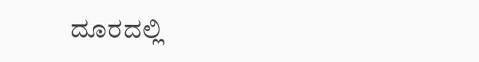ದೂರದಲ್ಲಿ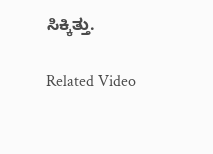ಸಿಕ್ಕಿತ್ತು.

Related Video